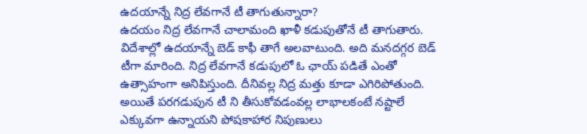ఉదయాన్నే నిద్ర లేవగానే టీ తాగుతున్నారా?
ఉదయం నిద్ర లేవగానే చాలామంది ఖాళీ కడుపుతోనే టీ తాగుతారు. విదేశాల్లో ఉదయాన్నే బెడ్ కాఫీ తాగే అలవాటుంది. అది మనదగ్గర బెడ్ టీగా మారింది. నిద్ర లేవగానే కడుపులో ఓ ఛాయ్ పడితే ఎంతో ఉత్సాహంగా అనిపిస్తుంది. దీనివల్ల నిద్ర మత్తు కూడా ఎగిరిపోతుంది. అయితే పరగడుపున టీ ని తీసుకోవడంవల్ల లాభాలకంటే నష్టాలే ఎక్కువగా ఉన్నాయని పోషకాహార నిపుణులు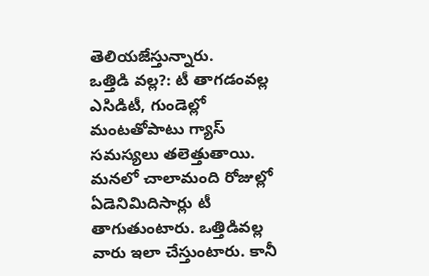తెలియజేస్తున్నారు.
ఒత్తిడి వల్ల?: టీ తాగడంవల్ల ఎసిడిటీ, గుండెల్లో మంటతోపాటు గ్యాస్ సమస్యలు తలెత్తుతాయి. మనలో చాలామంది రోజుల్లో ఏడెనిమిదిసార్లు టీ తాగుతుంటారు. ఒత్తిడివల్ల వారు ఇలా చేస్తుంటారు. కానీ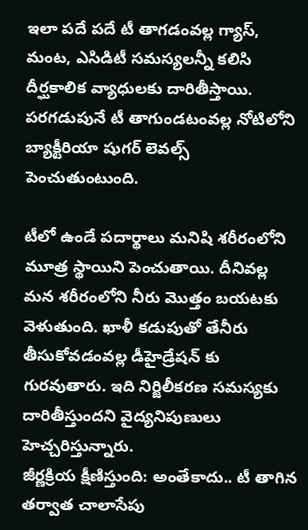ఇలా పదే పదే టీ తాగడంవల్ల గ్యాస్, మంట, ఎసిడిటీ సమస్యలన్నీ కలిసి దీర్ఘకాలిక వ్యాధులకు దారితీస్తాయి. పరగడుపునే టీ తాగుండటంవల్ల నోటిలోని బ్యాక్టీరియా షుగర్ లెవల్స్ పెంచుతుంటుంది.

టీలో ఉండే పదార్థాలు మనిషి శరీరంలోని మూత్ర స్థాయిని పెంచుతాయి. దీనివల్ల మన శరీరంలోని నీరు మొత్తం బయటకు వెళుతుంది. ఖాళీ కడుపుతో తేనీరు తీసుకోవడంవల్ల డీహైడ్రేషన్ కు గురవుతారు. ఇది నిర్జిలీకరణ సమస్యకు దారితీస్తుందని వైద్యనిపుణులు హెచ్చరిస్తున్నారు.
జీర్ణక్రియ క్షీణిస్తుంది: అంతేకాదు.. టీ తాగిన తర్వాత చాలాసేపు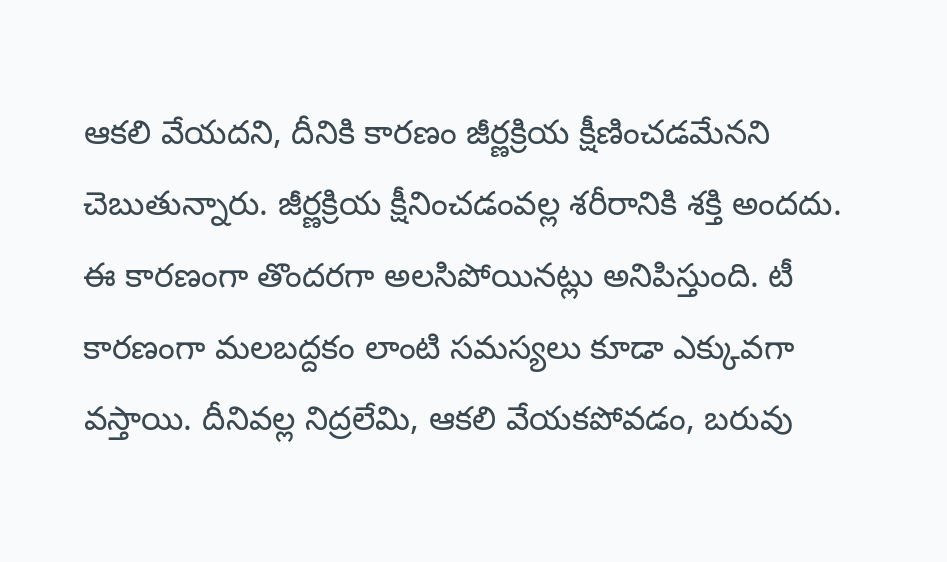ఆకలి వేయదని, దీనికి కారణం జీర్ణక్రియ క్షీణించడమేనని చెబుతున్నారు. జీర్ణక్రియ క్షీనించడంవల్ల శరీరానికి శక్తి అందదు. ఈ కారణంగా తొందరగా అలసిపోయినట్లు అనిపిస్తుంది. టీ కారణంగా మలబద్దకం లాంటి సమస్యలు కూడా ఎక్కువగా వస్తాయి. దీనివల్ల నిద్రలేమి, ఆకలి వేయకపోవడం, బరువు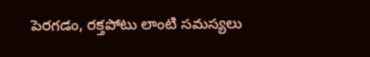పెరగడం, రక్తపోటు లాంటి సమస్యలు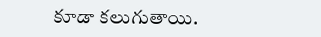కూడా కలుగుతాయి.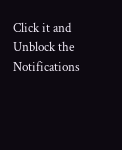Click it and Unblock the Notifications